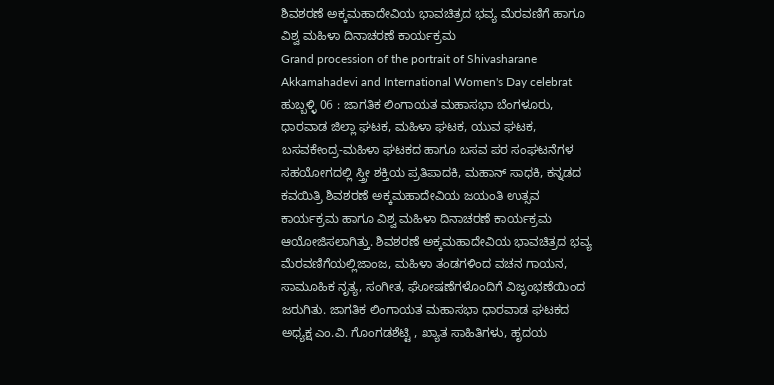ಶಿವಶರಣೆ ಅಕ್ಕಮಹಾದೇವಿಯ ಭಾವಚಿತ್ರದ ಭವ್ಯ ಮೆರವಣಿಗೆ ಹಾಗೂ ವಿಶ್ವ ಮಹಿಳಾ ದಿನಾಚರಣೆ ಕಾರ್ಯಕ್ರಮ
Grand procession of the portrait of Shivasharane Akkamahadevi and International Women's Day celebrat
ಹುಬ್ಬಳ್ಳಿ 06 : ಜಾಗತಿಕ ಲಿಂಗಾಯತ ಮಹಾಸಭಾ ಬೆಂಗಳೂರು, ಧಾರವಾಡ ಜಿಲ್ಲಾ ಘಟಕ, ಮಹಿಳಾ ಘಟಕ, ಯುವ ಘಟಕ, ಬಸವಕೇಂದ್ರ-ಮಹಿಳಾ ಘಟಕದ ಹಾಗೂ ಬಸವ ಪರ ಸಂಘಟನೆಗಳ ಸಹಯೋಗದಲ್ಲಿ ಸ್ತ್ರೀ ಶಕ್ತಿಯ ಪ್ರತಿಪಾದಕಿ, ಮಹಾನ್ ಸಾಧಕಿ, ಕನ್ನಡದ ಕವಯಿತ್ರಿ ಶಿವಶರಣೆ ಅಕ್ಕಮಹಾದೇವಿಯ ಜಯಂತಿ ಉತ್ಸವ ಕಾರ್ಯಕ್ರಮ ಹಾಗೂ ವಿಶ್ವ ಮಹಿಳಾ ದಿನಾಚರಣೆ ಕಾರ್ಯಕ್ರಮ ಆಯೋಜಿಸಲಾಗಿತ್ತು. ಶಿವಶರಣೆ ಅಕ್ಕಮಹಾದೇವಿಯ ಭಾವಚಿತ್ರದ ಭವ್ಯ ಮೆರವಣಿಗೆಯಲ್ಲಿಜಾಂಜ, ಮಹಿಳಾ ತಂಡಗಳಿಂದ ವಚನ ಗಾಯನ, ಸಾಮೂಹಿಕ ನೃತ್ಯ, ಸಂಗೀತ, ಘೋಷಣೆಗಳೊಂದಿಗೆ ವಿಜೃಂಭಣೆಯಿಂದ ಜರುಗಿತು. ಜಾಗತಿಕ ಲಿಂಗಾಯತ ಮಹಾಸಭಾ ಧಾರವಾಡ ಘಟಕದ ಅಧ್ಯಕ್ಷ ಎಂ.ವಿ. ಗೊಂಗಡಶೆಟ್ಟಿ , ಖ್ಯಾತ ಸಾಹಿತಿಗಳು, ಹೃದಯ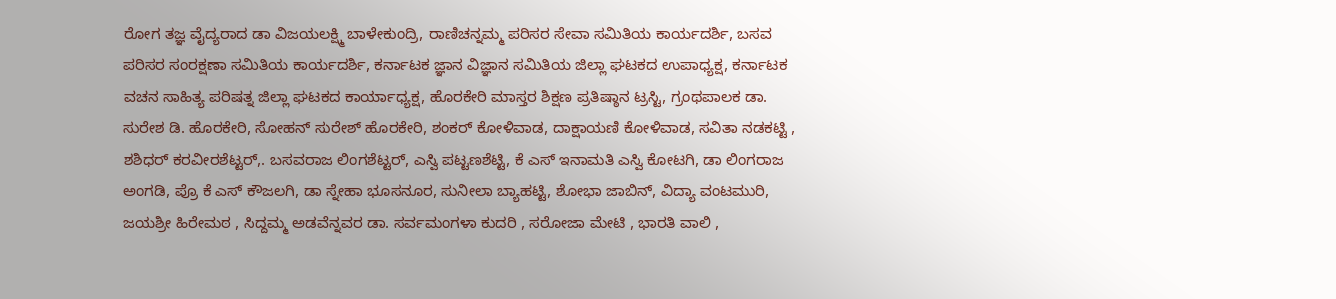ರೋಗ ತಜ್ಞ ವೈದ್ಯರಾದ ಡಾ ವಿಜಯಲಕ್ಷ್ಮಿ ಬಾಳೇಕುಂದ್ರಿ, ರಾಣಿಚನ್ನಮ್ಮ ಪರಿಸರ ಸೇವಾ ಸಮಿತಿಯ ಕಾರ್ಯದರ್ಶಿ, ಬಸವ ಪರಿಸರ ಸಂರಕ್ಷಣಾ ಸಮಿತಿಯ ಕಾರ್ಯದರ್ಶಿ, ಕರ್ನಾಟಕ ಜ್ಞಾನ ವಿಜ್ಞಾನ ಸಮಿತಿಯ ಜಿಲ್ಲಾ ಘಟಕದ ಉಪಾಧ್ಯಕ್ಷ, ಕರ್ನಾಟಕ ವಚನ ಸಾಹಿತ್ಯ ಪರಿಷತ್ನ ಜಿಲ್ಲಾ ಘಟಕದ ಕಾರ್ಯಾಧ್ಯಕ್ಷ, ಹೊರಕೇರಿ ಮಾಸ್ತರ ಶಿಕ್ಷಣ ಪ್ರತಿಷ್ಠಾನ ಟ್ರಸ್ಟಿ, ಗ್ರಂಥಪಾಲಕ ಡಾ. ಸುರೇಶ ಡಿ. ಹೊರಕೇರಿ, ಸೋಹನ್ ಸುರೇಶ್ ಹೊರಕೇರಿ, ಶಂಕರ್ ಕೋಳಿವಾಡ, ದಾಕ್ಷಾಯಣಿ ಕೋಳಿವಾಡ, ಸವಿತಾ ನಡಕಟ್ಟಿ , ಶಶಿಧರ್ ಕರವೀರಶೆಟ್ಟರ್,. ಬಸವರಾಜ ಲಿಂಗಶೆಟ್ಟರ್, ಎಸ್ವಿ ಪಟ್ಟಣಶೆಟ್ಟಿ, ಕೆ ಎಸ್ ಇನಾಮತಿ ಎಸ್ವಿ ಕೋಟಗಿ, ಡಾ ಲಿಂಗರಾಜ ಅಂಗಡಿ, ಪ್ರೊ ಕೆ ಎಸ್ ಕೌಜಲಗಿ, ಡಾ ಸ್ನೇಹಾ ಭೂಸನೂರ, ಸುನೀಲಾ ಬ್ಯಾಹಟ್ಟಿ, ಶೋಭಾ ಜಾಬಿನ್, ವಿದ್ಯಾ ವಂಟಮುರಿ, ಜಯಶ್ರೀ ಹಿರೇಮಠ , ಸಿದ್ದಮ್ಮ ಅಡವೆನ್ನವರ ಡಾ. ಸರ್ವಮಂಗಳಾ ಕುದರಿ , ಸರೋಜಾ ಮೇಟಿ , ಭಾರತಿ ವಾಲಿ ,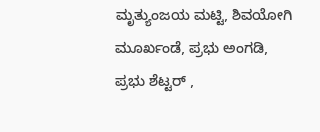ಮೃತ್ಯುಂಜಯ ಮಟ್ಟಿ, ಶಿವಯೋಗಿ ಮೂರ್ಖಂಡೆ, ಪ್ರಭು ಅಂಗಡಿ, ಪ್ರಭು ಶೆಟ್ಟರ್ ,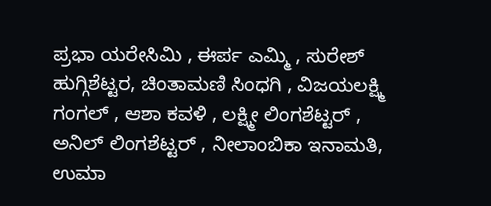ಪ್ರಭಾ ಯರೇಸಿಮಿ , ಈರ್ಪ ಎಮ್ಮಿ , ಸುರೇಶ್ ಹುಗ್ಗಿಶೆಟ್ಟರ, ಚಿಂತಾಮಣಿ ಸಿಂಧಗಿ , ವಿಜಯಲಕ್ಷ್ಮಿ ಗಂಗಲ್ , ಆಶಾ ಕವಳಿ , ಲಕ್ಷ್ಮೀ ಲಿಂಗಶೆಟ್ಟರ್ , ಅನಿಲ್ ಲಿಂಗಶೆಟ್ಟರ್ , ನೀಲಾಂಬಿಕಾ ಇನಾಮತಿ, ಉಮಾ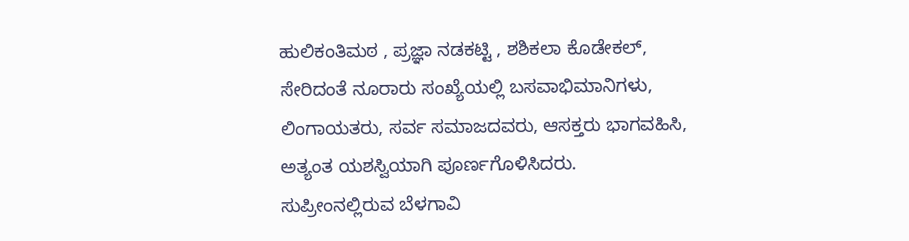ಹುಲಿಕಂತಿಮಠ , ಪ್ರಜ್ಞಾ ನಡಕಟ್ಟಿ , ಶಶಿಕಲಾ ಕೊಡೇಕಲ್, ಸೇರಿದಂತೆ ನೂರಾರು ಸಂಖ್ಯೆಯಲ್ಲಿ ಬಸವಾಭಿಮಾನಿಗಳು, ಲಿಂಗಾಯತರು, ಸರ್ವ ಸಮಾಜದವರು, ಆಸಕ್ತರು ಭಾಗವಹಿಸಿ, ಅತ್ಯಂತ ಯಶಸ್ವಿಯಾಗಿ ಪೂರ್ಣಗೊಳಿಸಿದರು.
ಸುಪ್ರೀಂನಲ್ಲಿರುವ ಬೆಳಗಾವಿ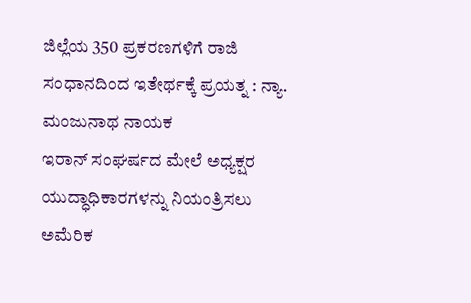ಜಿಲ್ಲೆಯ 350 ಪ್ರಕರಣಗಳಿಗೆ ರಾಜಿ ಸಂಧಾನದಿಂದ ಇತೇರ್ಥಕ್ಕೆ ಪ್ರಯತ್ನ : ನ್ಯಾ. ಮಂಜುನಾಥ ನಾಯಕ
ಇರಾನ್ ಸಂಘರ್ಷದ ಮೇಲೆ ಅಧ್ಯಕ್ಷರ ಯುದ್ಧಾಧಿಕಾರಗಳನ್ನು ನಿಯಂತ್ರಿಸಲು ಅಮೆರಿಕ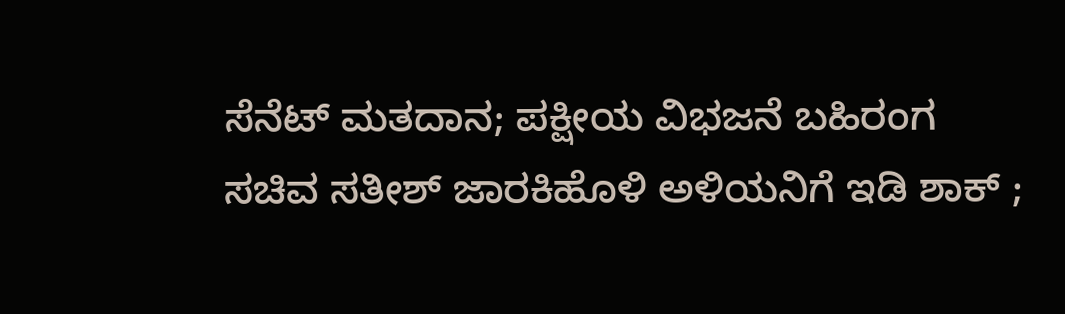ಸೆನೆಟ್ ಮತದಾನ; ಪಕ್ಷೀಯ ವಿಭಜನೆ ಬಹಿರಂಗ
ಸಚಿವ ಸತೀಶ್ ಜಾರಕಿಹೊಳಿ ಅಳಿಯನಿಗೆ ಇಡಿ ಶಾಕ್ ;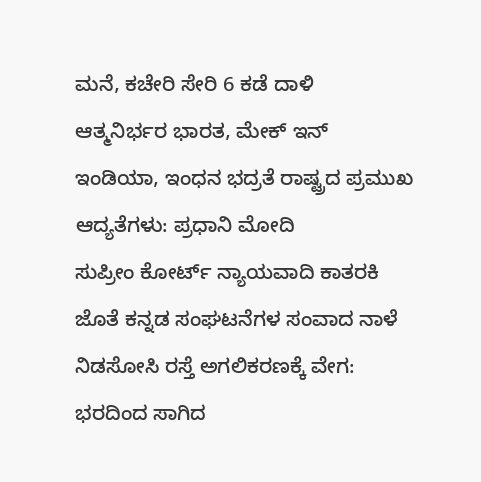ಮನೆ, ಕಚೇರಿ ಸೇರಿ 6 ಕಡೆ ದಾಳಿ
ಆತ್ಮನಿರ್ಭರ ಭಾರತ, ಮೇಕ್ ಇನ್ ಇಂಡಿಯಾ, ಇಂಧನ ಭದ್ರತೆ ರಾಷ್ಟ್ರದ ಪ್ರಮುಖ ಆದ್ಯತೆಗಳು: ಪ್ರಧಾನಿ ಮೋದಿ
ಸುಪ್ರೀಂ ಕೋರ್ಟ್ ನ್ಯಾಯವಾದಿ ಕಾತರಕಿ ಜೊತೆ ಕನ್ನಡ ಸಂಘಟನೆಗಳ ಸಂವಾದ ನಾಳೆ
ನಿಡಸೋಸಿ ರಸ್ತೆ ಅಗಲಿಕರಣಕ್ಕೆ ವೇಗ: ಭರದಿಂದ ಸಾಗಿದ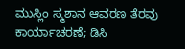ಮುಸ್ಲಿಂ ಸ್ಮಶಾನ ಆವರಣ ತೆರವು ಕಾರ್ಯಾಚರಣೆ; ಡಿಸಿ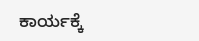ಕಾರ್ಯಕ್ಕೆ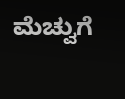ಮೆಚ್ವುಗೆ